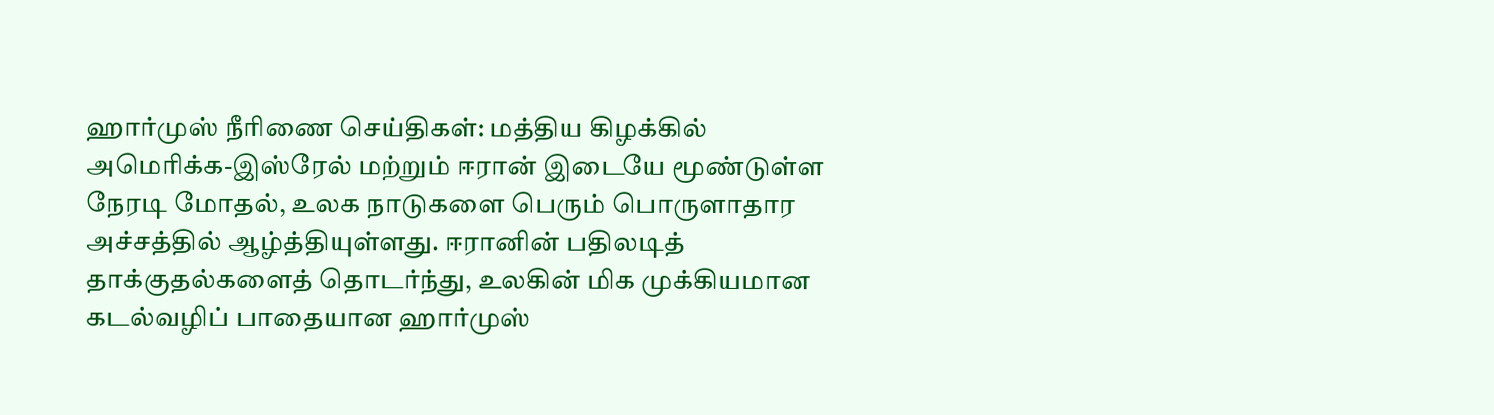ஹார்முஸ் நீரிணை செய்திகள்: மத்திய கிழக்கில் அமெரிக்க-இஸ்ரேல் மற்றும் ஈரான் இடையே மூண்டுள்ள நேரடி மோதல், உலக நாடுகளை பெரும் பொருளாதார அச்சத்தில் ஆழ்த்தியுள்ளது. ஈரானின் பதிலடித் தாக்குதல்களைத் தொடர்ந்து, உலகின் மிக முக்கியமான கடல்வழிப் பாதையான ஹார்முஸ்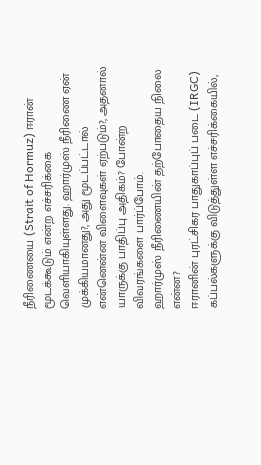நீரிணையை (Strait of Hormuz) ஈரான் மூடக்கூடும் என்ற எச்சரிக்கை வெளியாகியுள்ளது. ஹார்முஸ் நீரிணை ஏன் முக்கியமானது?, அது மூடப்பட்டால் என்னென்ன விளைவுகள் ஏற்படும்?, அதனால் யாருக்கு பாதிப்பு அதிகம்? போன்ற விவரங்களை பார்ப்போம்.
ஹார்முஸ் நீரிணையின் தற்போதைய நிலை என்ன?
ஈரானின் புரட்சிகர பாதுகாப்புப் படை (IRGC) கப்பல்களுக்கு விடுத்துள்ள எச்சரிக்கையில்,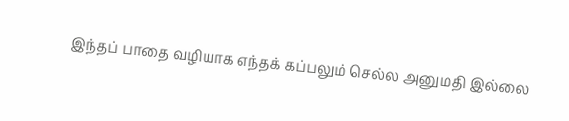இந்தப் பாதை வழியாக எந்தக் கப்பலும் செல்ல அனுமதி இல்லை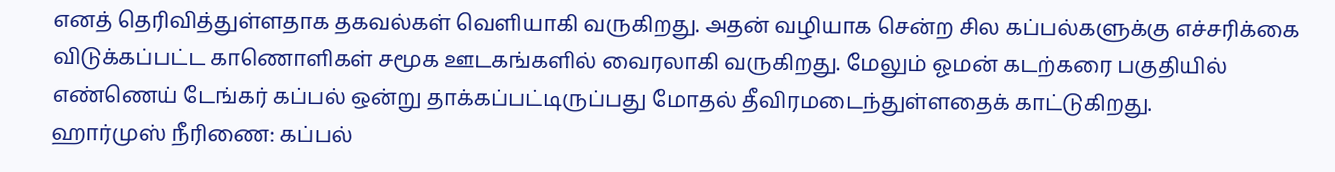எனத் தெரிவித்துள்ளதாக தகவல்கள் வெளியாகி வருகிறது. அதன் வழியாக சென்ற சில கப்பல்களுக்கு எச்சரிக்கை விடுக்கப்பட்ட காணொளிகள் சமூக ஊடகங்களில் வைரலாகி வருகிறது. மேலும் ஓமன் கடற்கரை பகுதியில் எண்ணெய் டேங்கர் கப்பல் ஒன்று தாக்கப்பட்டிருப்பது மோதல் தீவிரமடைந்துள்ளதைக் காட்டுகிறது.
ஹார்முஸ் நீரிணை: கப்பல்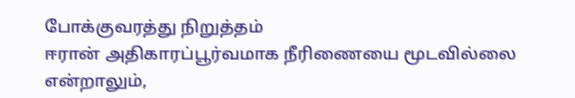போக்குவரத்து நிறுத்தம்
ஈரான் அதிகாரப்பூர்வமாக நீரிணையை மூடவில்லை என்றாலும்,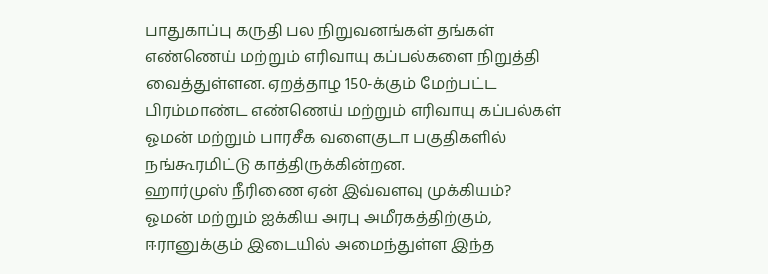பாதுகாப்பு கருதி பல நிறுவனங்கள் தங்கள் எண்ணெய் மற்றும் எரிவாயு கப்பல்களை நிறுத்தி வைத்துள்ளன. ஏறத்தாழ 150-க்கும் மேற்பட்ட பிரம்மாண்ட எண்ணெய் மற்றும் எரிவாயு கப்பல்கள் ஓமன் மற்றும் பாரசீக வளைகுடா பகுதிகளில் நங்கூரமிட்டு காத்திருக்கின்றன.
ஹார்முஸ் நீரிணை ஏன் இவ்வளவு முக்கியம்?
ஓமன் மற்றும் ஐக்கிய அரபு அமீரகத்திற்கும், ஈரானுக்கும் இடையில் அமைந்துள்ள இந்த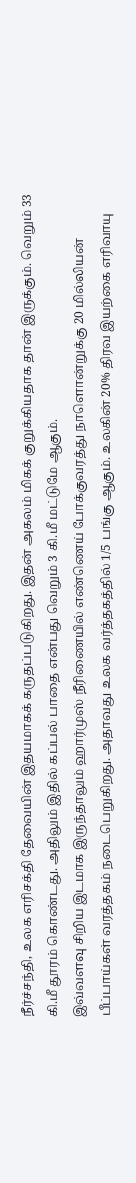நீர்ச்சந்தி, உலக எரிசக்தி தேவையின் இதயமாகக் கருதப்படுகிறது. இதன் அகலம் மிகக் குறுக்கியதாக தான் இருக்கும். வெறும் 33 கி.மீ தூரம் கொண்டது. அதிலும் இதில் கப்பல் பாதை என்பது வெறும் 3 கி.மீ மட்டுமே ஆகும்.
இவ்வளவு சிறிய இடமாக இருந்தாலும் ஹார்முஸ் நீரிணையில் எண்ணெய் போக்குவரத்து நாளொன்றுக்கு 20 மில்லியன் பீப்பாய்கள் வரத்தகம் நடைபெறுகிறது. அதாவது உலக வர்த்தகத்தில் 1/5 பங்கு ஆகும். உலகின் 20% திரவ இயற்கை எரிவாயு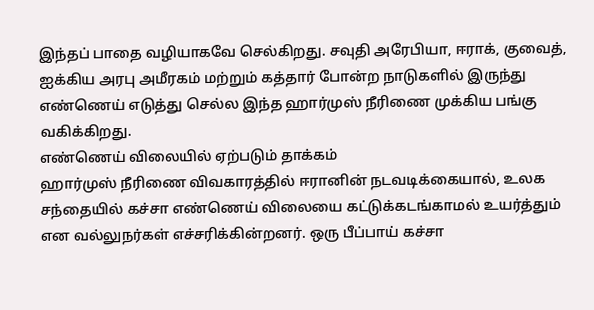இந்தப் பாதை வழியாகவே செல்கிறது. சவுதி அரேபியா, ஈராக், குவைத், ஐக்கிய அரபு அமீரகம் மற்றும் கத்தார் போன்ற நாடுகளில் இருந்து எண்ணெய் எடுத்து செல்ல இந்த ஹார்முஸ் நீரிணை முக்கிய பங்கு வகிக்கிறது.
எண்ணெய் விலையில் ஏற்படும் தாக்கம்
ஹார்முஸ் நீரிணை விவகாரத்தில் ஈரானின் நடவடிக்கையால், உலக சந்தையில் கச்சா எண்ணெய் விலையை கட்டுக்கடங்காமல் உயர்த்தும் என வல்லுநர்கள் எச்சரிக்கின்றனர். ஒரு பீப்பாய் கச்சா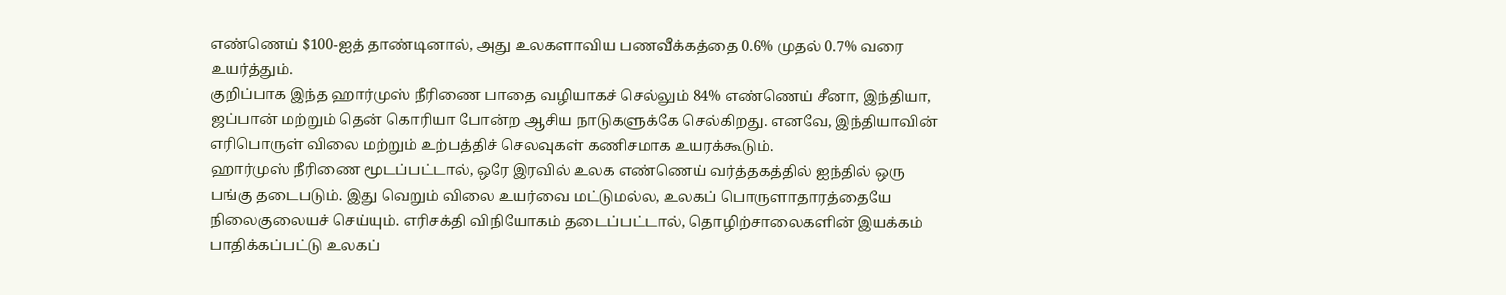எண்ணெய் $100-ஐத் தாண்டினால், அது உலகளாவிய பணவீக்கத்தை 0.6% முதல் 0.7% வரை உயர்த்தும்.
குறிப்பாக இந்த ஹார்முஸ் நீரிணை பாதை வழியாகச் செல்லும் 84% எண்ணெய் சீனா, இந்தியா, ஜப்பான் மற்றும் தென் கொரியா போன்ற ஆசிய நாடுகளுக்கே செல்கிறது. எனவே, இந்தியாவின் எரிபொருள் விலை மற்றும் உற்பத்திச் செலவுகள் கணிசமாக உயரக்கூடும்.
ஹார்முஸ் நீரிணை மூடப்பட்டால், ஒரே இரவில் உலக எண்ணெய் வர்த்தகத்தில் ஐந்தில் ஒரு பங்கு தடைபடும். இது வெறும் விலை உயர்வை மட்டுமல்ல, உலகப் பொருளாதாரத்தையே நிலைகுலையச் செய்யும். எரிசக்தி விநியோகம் தடைப்பட்டால், தொழிற்சாலைகளின் இயக்கம் பாதிக்கப்பட்டு உலகப்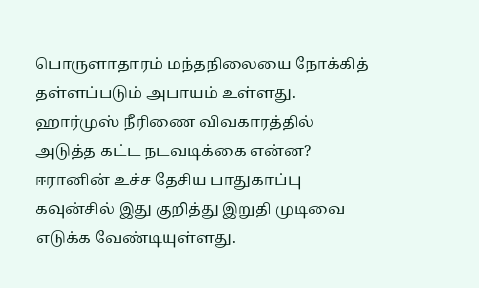பொருளாதாரம் மந்தநிலையை நோக்கித் தள்ளப்படும் அபாயம் உள்ளது.
ஹார்முஸ் நீரிணை விவகாரத்தில் அடுத்த கட்ட நடவடிக்கை என்ன?
ஈரானின் உச்ச தேசிய பாதுகாப்பு கவுன்சில் இது குறித்து இறுதி முடிவை எடுக்க வேண்டியுள்ளது.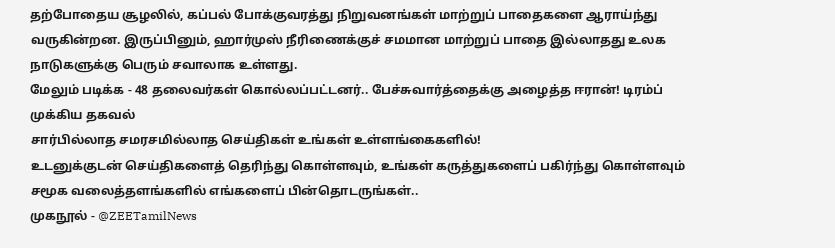தற்போதைய சூழலில், கப்பல் போக்குவரத்து நிறுவனங்கள் மாற்றுப் பாதைகளை ஆராய்ந்து வருகின்றன. இருப்பினும், ஹார்முஸ் நீரிணைக்குச் சமமான மாற்றுப் பாதை இல்லாதது உலக நாடுகளுக்கு பெரும் சவாலாக உள்ளது.
மேலும் படிக்க - 48 தலைவர்கள் கொல்லப்பட்டனர்.. பேச்சுவார்த்தைக்கு அழைத்த ஈரான்! டிரம்ப் முக்கிய தகவல்
சார்பில்லாத சமரசமில்லாத செய்திகள் உங்கள் உள்ளங்கைகளில்!
உடனுக்குடன் செய்திகளைத் தெரிந்து கொள்ளவும், உங்கள் கருத்துகளைப் பகிர்ந்து கொள்ளவும் சமூக வலைத்தளங்களில் எங்களைப் பின்தொடருங்கள்..
முகநூல் - @ZEETamilNews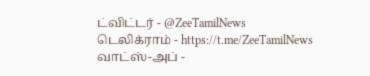ட்விட்டர் - @ZeeTamilNews
டெலிக்ராம் - https://t.me/ZeeTamilNews
வாட்ஸ்-அப் -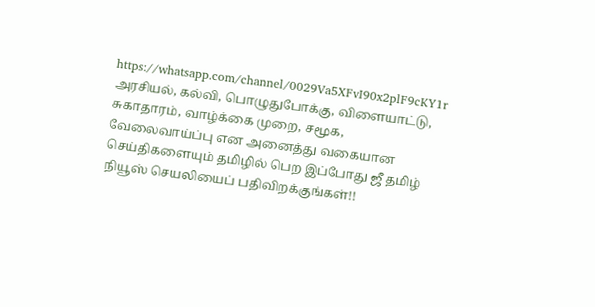https://whatsapp.com/channel/0029Va5XFvI90x2plF9cKY1r
அரசியல், கல்வி, பொழுதுபோக்கு, விளையாட்டு, சுகாதாரம், வாழ்க்கை முறை, சமூக, வேலைவாய்ப்பு என அனைத்து வகையான செய்திகளையும் தமிழில் பெற இப்போது ஜீ தமிழ் நியூஸ் செயலியைப் பதிவிறக்குங்கள்!!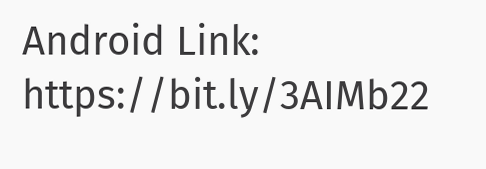Android Link: https://bit.ly/3AIMb22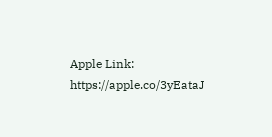Apple Link: https://apple.co/3yEataJ